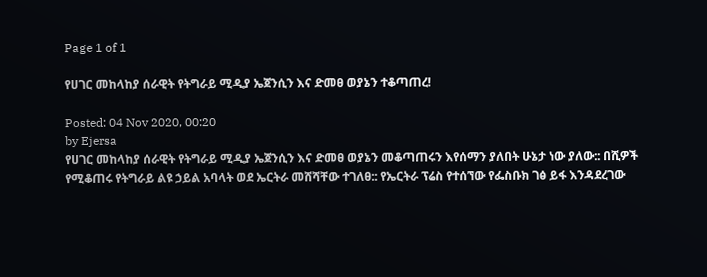Page 1 of 1

የሀገር መከላከያ ሰራዊት የትግራይ ሚዲያ ኤጀንሲን እና ድመፀ ወያኔን ተቆጣጠረ!

Posted: 04 Nov 2020, 00:20
by Ejersa
የሀገር መከላከያ ሰራዊት የትግራይ ሚዲያ ኤጀንሲን እና ድመፀ ወያኔን መቆጣጠሩን እየሰማን ያለበት ሁኔታ ነው ያለው:: በሺዎች የሚቆጠሩ የትግራይ ልዩ ኃይል አባላት ወደ ኤርትራ መሸሻቸው ተገለፀ:: የኤርትራ ፕሬስ የተሰኘው የፌስቡክ ገፅ ይፋ እንዳደረገው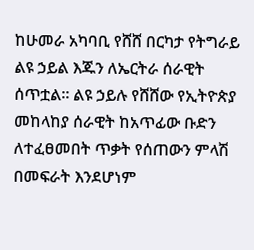ከሁመራ አካባቢ የሸሸ በርካታ የትግራይ ልዩ ኃይል እጁን ለኤርትራ ሰራዊት ሰጥቷል። ልዩ ኃይሉ የሸሸው የኢትዮጵያ መከላከያ ሰራዊት ከአጥፊው ቡድን ለተፈፀመበት ጥቃት የሰጠውን ምላሽ በመፍራት እንደሆነም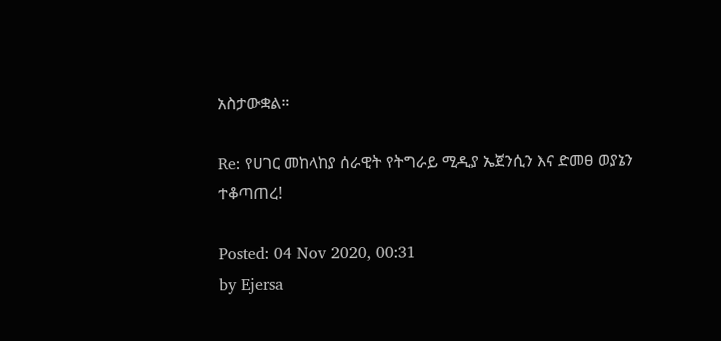አስታውቋል።

Re: የሀገር መከላከያ ሰራዊት የትግራይ ሚዲያ ኤጀንሲን እና ድመፀ ወያኔን ተቆጣጠረ!

Posted: 04 Nov 2020, 00:31
by Ejersa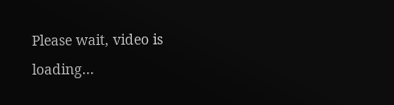Please wait, video is loading...